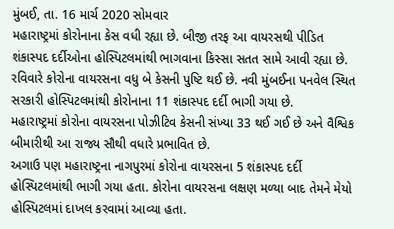મુંબઈ, તા. 16 માર્ચ 2020 સોમવાર
મહારાષ્ટ્રમાં કોરોનાના કેસ વધી રહ્યા છે. બીજી તરફ આ વાયરસથી પીડિત શંકાસ્પદ દર્દીઓના હોસ્પિટલમાંથી ભાગવાના કિસ્સા સતત સામે આવી રહ્યા છે. રવિવારે કોરોના વાયરસના વધુ બે કેસની પુષ્ટિ થઈ છે. નવી મુંબઈના પનવેલ સ્થિત સરકારી હોસ્પિટલમાંથી કોરોનાના 11 શંકાસ્પદ દર્દી ભાગી ગયા છે.
મહારાષ્ટ્રમાં કોરોના વાયરસના પોઝીટિવ કેસની સંખ્યા 33 થઈ ગઈ છે અને વૈશ્વિક બીમારીથી આ રાજ્ય સૌથી વધારે પ્રભાવિત છે.
અગાઉ પણ મહારાષ્ટ્રના નાગપુરમાં કોરોના વાયરસના 5 શંકાસ્પદ દર્દી હોસ્પિટલમાંથી ભાગી ગયા હતા. કોરોના વાયરસના લક્ષણ મળ્યા બાદ તેમને મેયો હોસ્પિટલમાં દાખલ કરવામાં આવ્યા હતા.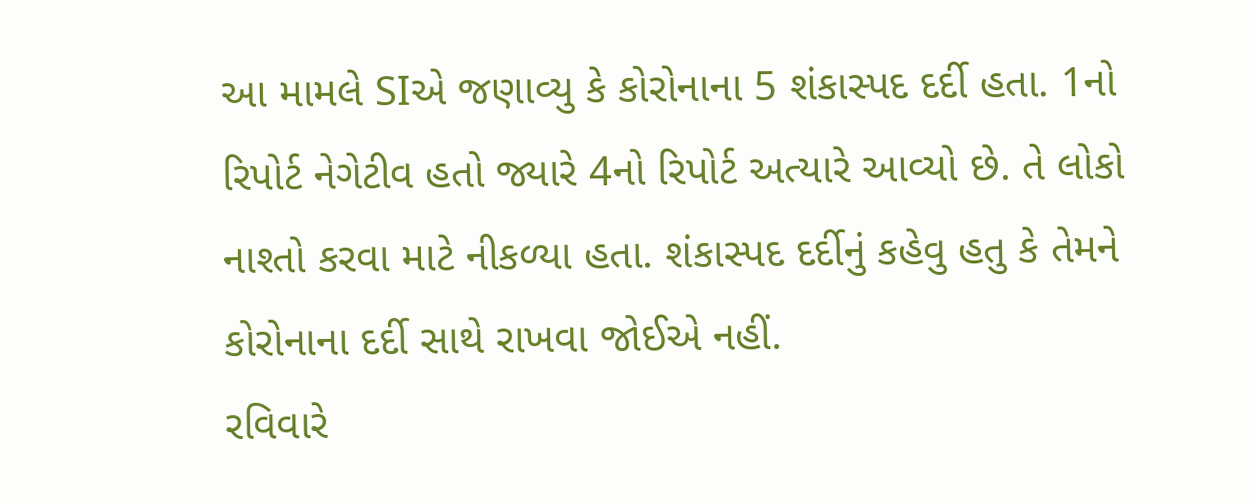આ મામલે SIએ જણાવ્યુ કે કોરોનાના 5 શંકાસ્પદ દર્દી હતા. 1નો રિપોર્ટ નેગેટીવ હતો જ્યારે 4નો રિપોર્ટ અત્યારે આવ્યો છે. તે લોકો નાશ્તો કરવા માટે નીકળ્યા હતા. શંકાસ્પદ દર્દીનું કહેવુ હતુ કે તેમને કોરોનાના દર્દી સાથે રાખવા જોઈએ નહીં.
રવિવારે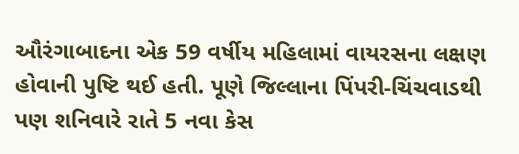ઔરંગાબાદના એક 59 વર્ષીય મહિલામાં વાયરસના લક્ષણ હોવાની પુષ્ટિ થઈ હતી. પૂણે જિલ્લાના પિંપરી-ચિંચવાડથી પણ શનિવારે રાતે 5 નવા કેસ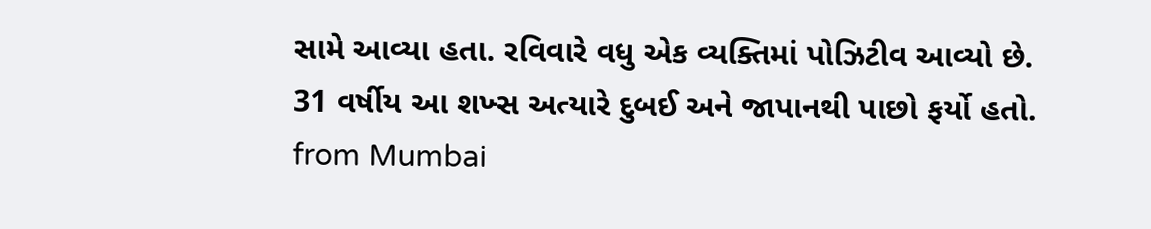સામે આવ્યા હતા. રવિવારે વધુ એક વ્યક્તિમાં પોઝિટીવ આવ્યો છે. 31 વર્ષીય આ શખ્સ અત્યારે દુબઈ અને જાપાનથી પાછો ફર્યો હતો.
from Mumbai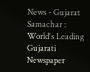News - Gujarat Samachar : World's Leading Gujarati Newspaper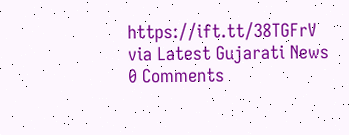https://ift.tt/38TGFrV
via Latest Gujarati News
0 Comments